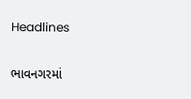Headlines

ભાવનગરમાં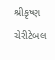શ્રીકૃષ્ણ ચેરીટેબલ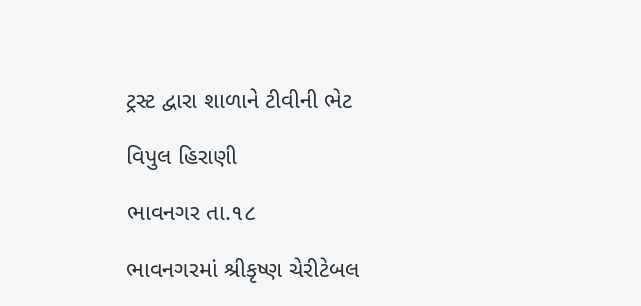ટ્રસ્ટ દ્વારા શાળાને ટીવીની ભેટ

વિપુલ હિરાણી

ભાવનગર તા.૧૮

ભાવનગરમાં શ્રીકૃષ્ણ ચેરીટેબલ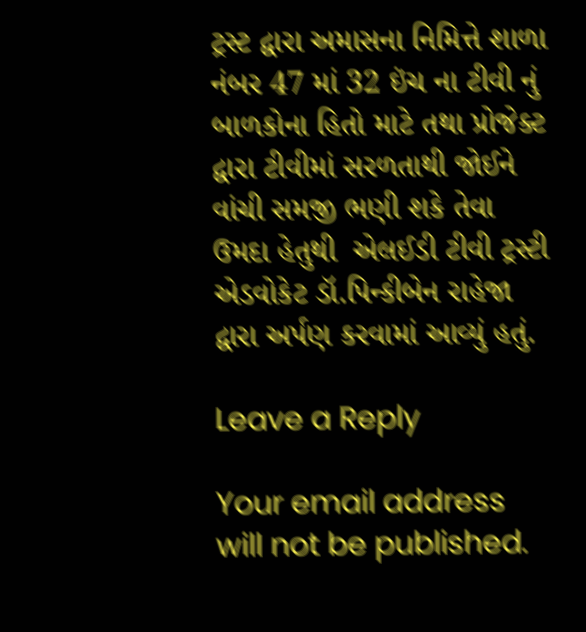ટ્રસ્ટ દ્વારા અમાસના નિમિત્તે શાળા નંબર 47 માં 32 ઇંચ ના ટીવી નું બાળકોના હિતો માટે તથા પ્રોજેક્ટ દ્વારા ટીવીમાં સરળતાથી જોઈને વાંચી સમજી ભણી શકે તેવા ઉમદા હેતુથી  એલઈડી ટીવી ટ્રસ્ટી એડવોકેટ ડૉ.પિન્કીબેન રાહેજા  દ્વારા અર્પણ કરવામાં આવ્યું હતું.

Leave a Reply

Your email address will not be published.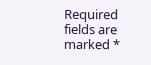Required fields are marked *